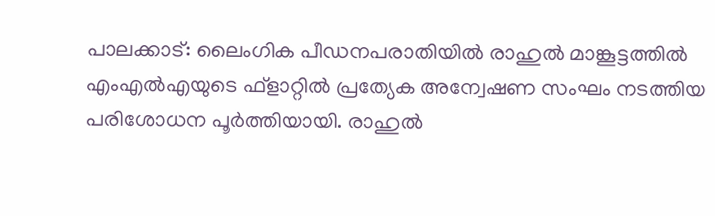പാലക്കാട്: ലൈംഗിക പീഡനപരാതിയിൽ രാഹുൽ മാങ്കൂട്ടത്തിൽ എംഎൽഎയുടെ ഫ്ളാറ്റിൽ പ്രത്യേക അന്വേഷണ സംഘം നടത്തിയ പരിശോധന പൂർത്തിയായി. രാഹുൽ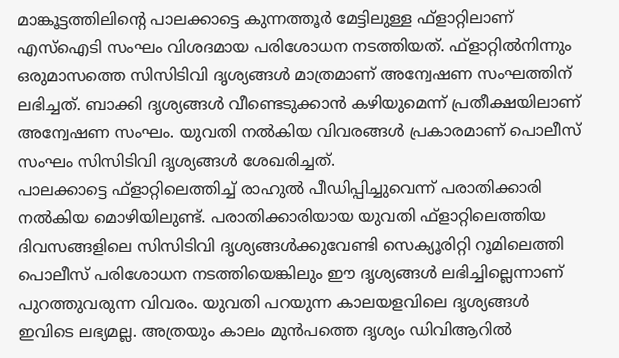മാങ്കൂട്ടത്തിലിന്റെ പാലക്കാട്ടെ കുന്നത്തൂർ മേട്ടിലുള്ള ഫ്ളാറ്റിലാണ് എസ്ഐടി സംഘം വിശദമായ പരിശോധന നടത്തിയത്. ഫ്ളാറ്റിൽനിന്നും ഒരുമാസത്തെ സിസിടിവി ദൃശ്യങ്ങൾ മാത്രമാണ് അന്വേഷണ സംഘത്തിന് ലഭിച്ചത്. ബാക്കി ദൃശ്യങ്ങൾ വീണ്ടെടുക്കാൻ കഴിയുമെന്ന് പ്രതീക്ഷയിലാണ് അന്വേഷണ സംഘം. യുവതി നൽകിയ വിവരങ്ങൾ പ്രകാരമാണ് പൊലീസ് സംഘം സിസിടിവി ദൃശ്യങ്ങൾ ശേഖരിച്ചത്.
പാലക്കാട്ടെ ഫ്ളാറ്റിലെത്തിച്ച് രാഹുൽ പീഡിപ്പിച്ചുവെന്ന് പരാതിക്കാരി നൽകിയ മൊഴിയിലുണ്ട്. പരാതിക്കാരിയായ യുവതി ഫ്ളാറ്റിലെത്തിയ ദിവസങ്ങളിലെ സിസിടിവി ദൃശ്യങ്ങൾക്കുവേണ്ടി സെക്യൂരിറ്റി റൂമിലെത്തി പൊലീസ് പരിശോധന നടത്തിയെങ്കിലും ഈ ദൃശ്യങ്ങൾ ലഭിച്ചില്ലെന്നാണ് പുറത്തുവരുന്ന വിവരം. യുവതി പറയുന്ന കാലയളവിലെ ദൃശ്യങ്ങൾ ഇവിടെ ലഭ്യമല്ല. അത്രയും കാലം മുൻപത്തെ ദൃശ്യം ഡിവിആറിൽ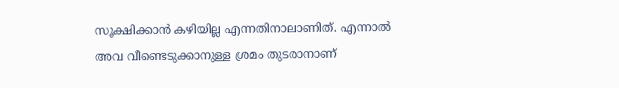സൂക്ഷിക്കാൻ കഴിയില്ല എന്നതിനാലാണിത്. എന്നാൽ അവ വീണ്ടെടുക്കാനുള്ള ശ്രമം തുടരാനാണ്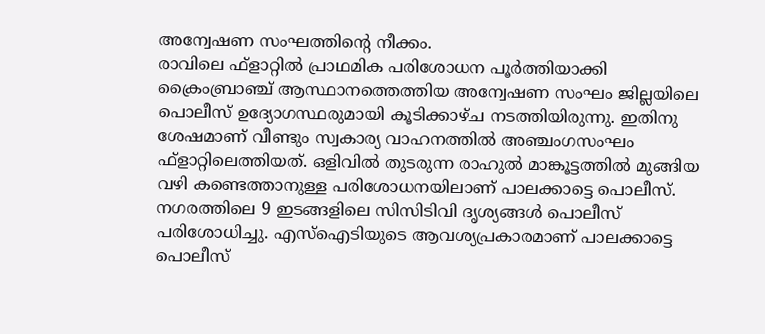അന്വേഷണ സംഘത്തിന്റെ നീക്കം.
രാവിലെ ഫ്ളാറ്റിൽ പ്രാഥമിക പരിശോധന പൂർത്തിയാക്കി ക്രൈംബ്രാഞ്ച് ആസ്ഥാനത്തെത്തിയ അന്വേഷണ സംഘം ജില്ലയിലെ പൊലീസ് ഉദ്യോഗസ്ഥരുമായി കൂടിക്കാഴ്ച നടത്തിയിരുന്നു. ഇതിനു ശേഷമാണ് വീണ്ടും സ്വകാര്യ വാഹനത്തിൽ അഞ്ചംഗസംഘം ഫ്ളാറ്റിലെത്തിയത്. ഒളിവിൽ തുടരുന്ന രാഹുൽ മാങ്കൂട്ടത്തിൽ മുങ്ങിയ വഴി കണ്ടെത്താനുള്ള പരിശോധനയിലാണ് പാലക്കാട്ടെ പൊലീസ്. നഗരത്തിലെ 9 ഇടങ്ങളിലെ സിസിടിവി ദൃശ്യങ്ങൾ പൊലീസ് പരിശോധിച്ചു. എസ്ഐടിയുടെ ആവശ്യപ്രകാരമാണ് പാലക്കാട്ടെ പൊലീസ്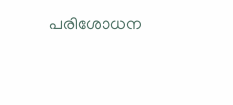പരിശോധന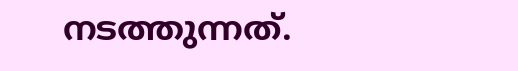നടത്തുന്നത്.